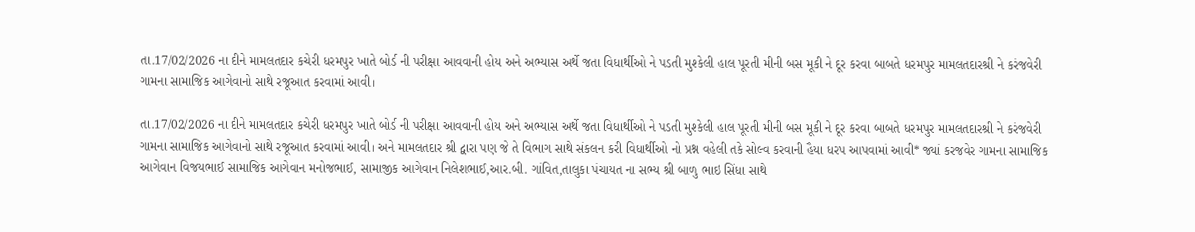તા.17/02/2026 ના દીને મામલતદાર કચેરી ધરમપુર ખાતે બોર્ડ ની પરીક્ષા આવવાની હોય અને અભ્યાસ અર્થે જતા વિધાર્થીઓ ને પડતી મુશ્કેલી હાલ પૂરતી મીની બસ મૂકી ને દૂર કરવા બાબતે ધરમપુર મામલતદારશ્રી ને કરંજવેરી ગામના સામાજિક આગેવાનો સાથે રજૂઆત કરવામાં આવી।

તા.17/02/2026 ના દીને મામલતદાર કચેરી ધરમપુર ખાતે બોર્ડ ની પરીક્ષા આવવાની હોય અને અભ્યાસ અર્થે જતા વિધાર્થીઓ ને પડતી મુશ્કેલી હાલ પૂરતી મીની બસ મૂકી ને દૂર કરવા બાબતે ધરમપુર મામલતદારશ્રી ને કરંજવેરી ગામના સામાજિક આગેવાનો સાથે રજૂઆત કરવામાં આવી। અને મામલતદાર શ્રી દ્વારા પણ જે તે વિભાગ સાથે સંકલન કરી વિધાર્થીઓ નો પ્રશ્ન વહેલી તકે સોલ્વ કરવાની હૈયા ધરપ આપવામાં આવી* જ્યાં કરજવેર ગામના સામાજિક આગેવાન વિજયભાઈ સામાજિક આગેવાન મનોજભાઈ, સામાજીક આગેવાન નિલેશભાઈ,આર.બી. ગાંવિત,તાલુકા પંચાયત ના સભ્ય શ્રી બાળુ ભાઇ સિંધા સાથે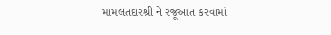મામલતદારશ્રી ને રજૂઆત કરવામાં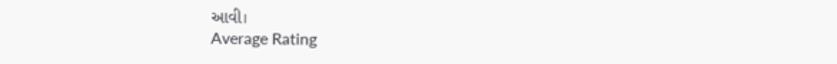આવી।
Average Rating